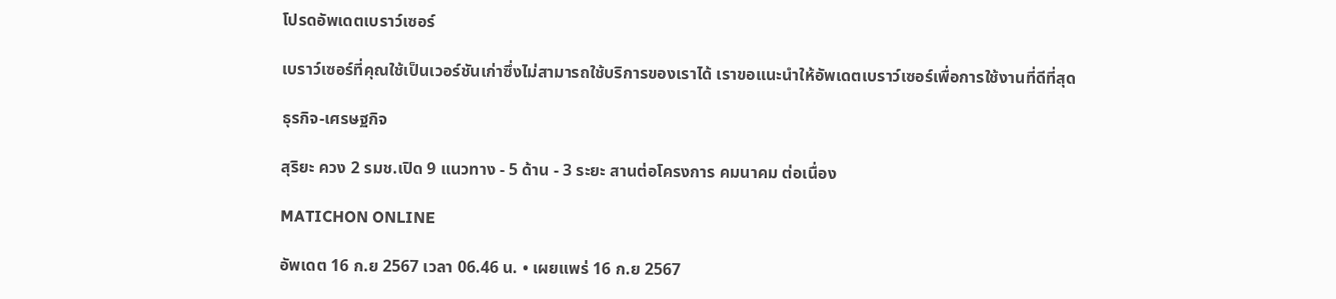โปรดอัพเดตเบราว์เซอร์

เบราว์เซอร์ที่คุณใช้เป็นเวอร์ชันเก่าซึ่งไม่สามารถใช้บริการของเราได้ เราขอแนะนำให้อัพเดตเบราว์เซอร์เพื่อการใช้งานที่ดีที่สุด

ธุรกิจ-เศรษฐกิจ

สุริยะ ควง 2 รมช.เปิด 9 แนวทาง - 5 ด้าน - 3 ระยะ สานต่อโครงการ คมนาคม ต่อเนื่อง

MATICHON ONLINE

อัพเดต 16 ก.ย 2567 เวลา 06.46 น. • เผยแพร่ 16 ก.ย 2567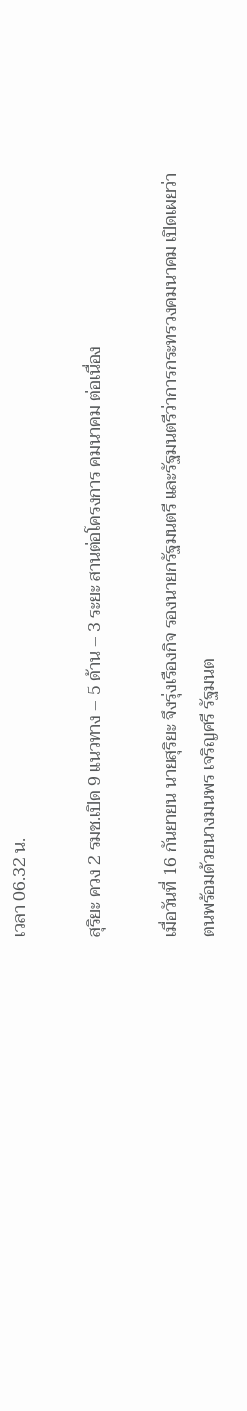เวลา 06.32 น.

สุริยะ ควง 2 รมช.เปิด 9 แนวทาง – 5 ด้าน – 3 ระยะ สานต่อโครงการ คมนาคม ต่อเนื่อง

เมื่อวันที่ 16 กันยายน นายสุริยะ จึงรุ่งเรืองกิจ รองนายกรัฐมนตรี และรัฐมนตรีว่าการกระทรวงคมนาคม เปิดเผยว่า ตนพร้อมด้วยนางมนพร เจริญศรี รัฐมนต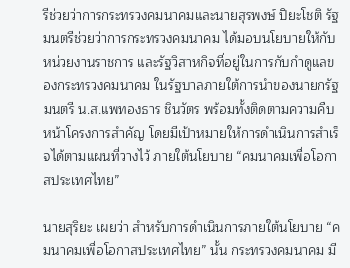รีช่วยว่าการกระทรวงคมนาคมและนายสุรพงษ์ ปิยะโชติ รัฐมนตรีช่วยว่าการกระทรวงคมนาคม ได้มอบนโยบายให้กับหน่วยงานราชการ และรัฐวิสาหกิจที่อยู่ในการกับกำดูแลของกระทรวงคมนาคม ในรัฐบาลภายใต้การนำของนายกรัฐมนตรี น.ส.แพทองธาร ชินวัตร พร้อมทั้งติดตามความคืบหน้าโครงการสำคัญ โดยมีเป้าหมายให้การดำเนินการสำเร็จได้ตามแผนที่วางไว้ ภายใต้นโยบาย “คมนาคมเพื่อโอกาสประเทศไทย”

นายสุริยะ เผยว่า สำหรับการดำเนินการภายใต้นโยบาย “คมนาคมเพื่อโอกาสประเทศไทย” นั้น กระทรวงคมนาคม มี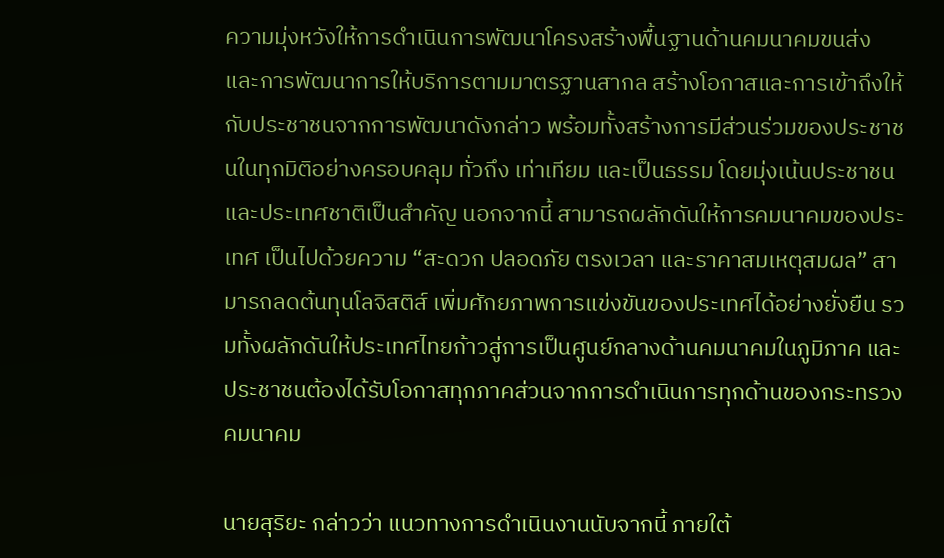ความมุ่งหวังให้การดำเนินการพัฒนาโครงสร้างพื้นฐานด้านคมนาคมขนส่ง และการพัฒนาการให้บริการตามมาตรฐานสากล สร้างโอกาสและการเข้าถึงให้กับประชาชนจากการพัฒนาดังกล่าว พร้อมทั้งสร้างการมีส่วนร่วมของประชาชนในทุกมิติอย่างครอบคลุม ทั่วถึง เท่าเทียม และเป็นธรรม โดยมุ่งเน้นประชาชน และประเทศชาติเป็นสำคัญ นอกจากนี้ สามารถผลักดันให้การคมนาคมของประเทศ เป็นไปด้วยความ “สะดวก ปลอดภัย ตรงเวลา และราคาสมเหตุสมผล” สามารถลดต้นทุนโลจิสติส์ เพิ่มศักยภาพการแข่งขันของประเทศได้อย่างยั่งยืน รวมทั้งผลักดันให้ประเทศไทยก้าวสู่การเป็นศูนย์กลางด้านคมนาคมในภูมิภาค และประชาชนต้องได้รับโอกาสทุกภาคส่วนจากการดำเนินการทุกด้านของกระทรวงคมนาคม

นายสุริยะ กล่าวว่า แนวทางการดำเนินงานนับจากนี้ ภายใต้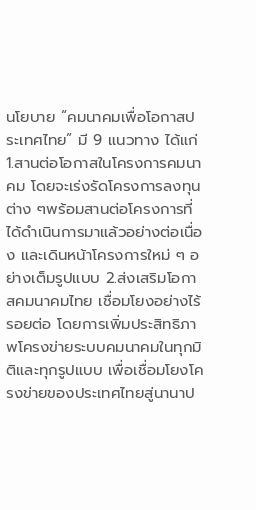นโยบาย “คมนาคมเพื่อโอกาสประเทศไทย” มี 9 แนวทาง ได้แก่ 1.สานต่อโอกาสในโครงการคมนาคม โดยจะเร่งรัดโครงการลงทุนต่าง ๆพร้อมสานต่อโครงการที่ได้ดำเนินการมาแล้วอย่างต่อเนื่อง และเดินหน้าโครงการใหม่ ๆ อย่างเต็มรูปแบบ 2.ส่งเสริมโอกาสคมนาคมไทย เชื่อมโยงอย่างไร้รอยต่อ โดยการเพิ่มประสิทธิภาพโครงข่ายระบบคมนาคมในทุกมิติและทุกรูปแบบ เพื่อเชื่อมโยงโครงข่ายของประเทศไทยสู่นานาป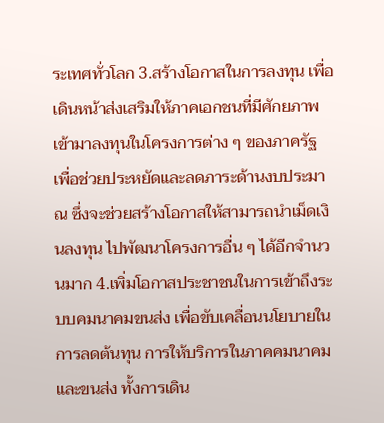ระเทศทั่วโลก 3.สร้างโอกาสในการลงทุน เพื่อเดินหน้าส่งเสริมให้ภาคเอกชนที่มีศักยภาพเข้ามาลงทุนในโครงการต่าง ๆ ของภาครัฐ เพื่อช่วยประหยัดและลดภาระด้านงบประมาณ ซึ่งจะช่วยสร้างโอกาสให้สามารถนำเม็ดเงินลงทุน ไปพัฒนาโครงการอื่น ๆ ได้อีกจำนวนมาก 4.เพิ่มโอกาสประชาชนในการเข้าถึงระบบคมนาคมขนส่ง เพื่อขับเคลื่อนนโยบายในการลดต้นทุน การให้บริการในภาคคมนาคมและขนส่ง ทั้งการเดิน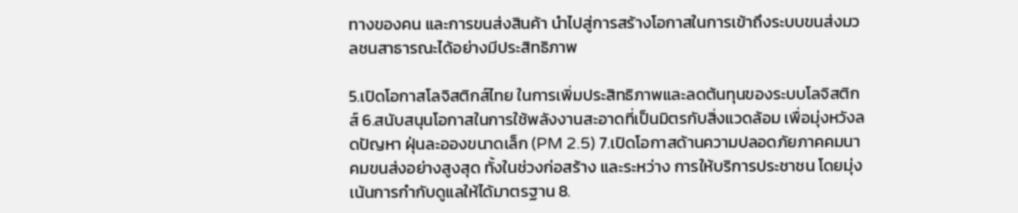ทางของคน และการขนส่งสินค้า นำไปสู่การสร้างโอกาสในการเข้าถึงระบบขนส่งมวลชนสาธารณะได้อย่างมีประสิทธิภาพ

5.เปิดโอกาสโลจิสติกส์ไทย ในการเพิ่มประสิทธิภาพและลดต้นทุนของระบบโลจิสติกส์ 6.สนับสนุนโอกาสในการใช้พลังงานสะอาดที่เป็นมิตรกับสิ่งแวดล้อม เพื่อมุ่งหวังลดปัญหา ฝุ่นละอองขนาดเล็ก (PM 2.5) 7.เปิดโอกาสด้านความปลอดภัยภาคคมนาคมขนส่งอย่างสูงสุด ทั้งในช่วงก่อสร้าง และระหว่าง การให้บริการประชาชน โดยมุ่งเน้นการกำกับดูแลให้ได้มาตรฐาน 8.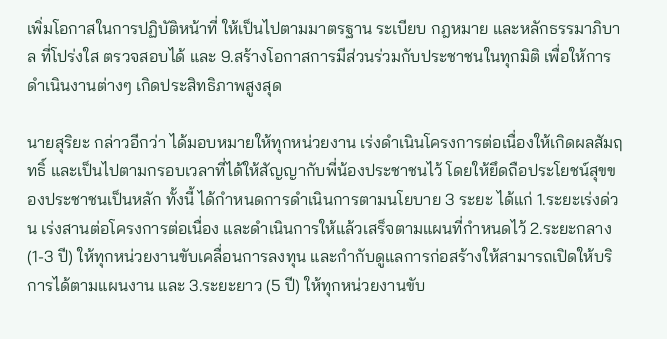เพิ่มโอกาสในการปฏิบัติหน้าที่ ให้เป็นไปตามมาตรฐาน ระเบียบ กฎหมาย และหลักธรรมาภิบาล ที่โปร่งใส ตรวจสอบได้ และ 9.สร้างโอกาสการมีส่วนร่วมกับประชาชนในทุกมิติ เพื่อให้การดำเนินงานต่างๆ เกิดประสิทธิภาพสูงสุด

นายสุริยะ กล่าวอีกว่า ได้มอบหมายให้ทุกหน่วยงาน เร่งดำเนินโครงการต่อเนื่องให้เกิดผลสัมฤทธิ์ และเป็นไปตามกรอบเวลาที่ได้ให้สัญญากับพี่น้องประชาชนไว้ โดยให้ยึดถือประโยชน์สุขของประชาชนเป็นหลัก ทั้งนี้ ได้กำหนดการดำเนินการตามนโยบาย 3 ระยะ ได้แก่ 1.ระยะเร่งด่วน เร่งสานต่อโครงการต่อเนื่อง และดำเนินการให้แล้วเสร็จตามแผนที่กำหนดไว้ 2.ระยะกลาง (1-3 ปี) ให้ทุกหน่วยงานขับเคลื่อนการลงทุน และกำกับดูแลการก่อสร้างให้สามารถเปิดให้บริการได้ตามแผนงาน และ 3.ระยะยาว (5 ปี) ให้ทุกหน่วยงานขับ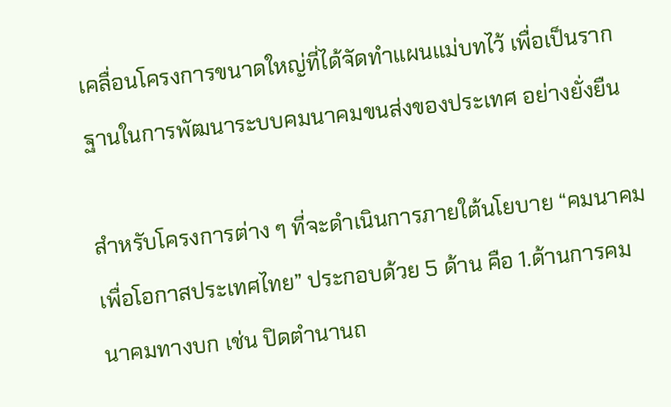เคลื่อนโครงการขนาดใหญ่ที่ได้จัดทำแผนแม่บทไว้ เพื่อเป็นรากฐานในการพัฒนาระบบคมนาคมขนส่งของประเทศ อย่างยั่งยืน

สำหรับโครงการต่าง ๆ ที่จะดำเนินการภายใต้นโยบาย “คมนาคมเพื่อโอกาสประเทศไทย” ประกอบด้วย 5 ด้าน คือ 1.ด้านการคมนาคมทางบก เช่น ปิดตำนานถ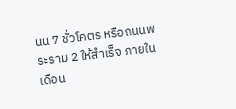นน 7 ชั่วโคตร หรือถนนพระราม 2 ให้สำเร็จ ภายในเดือน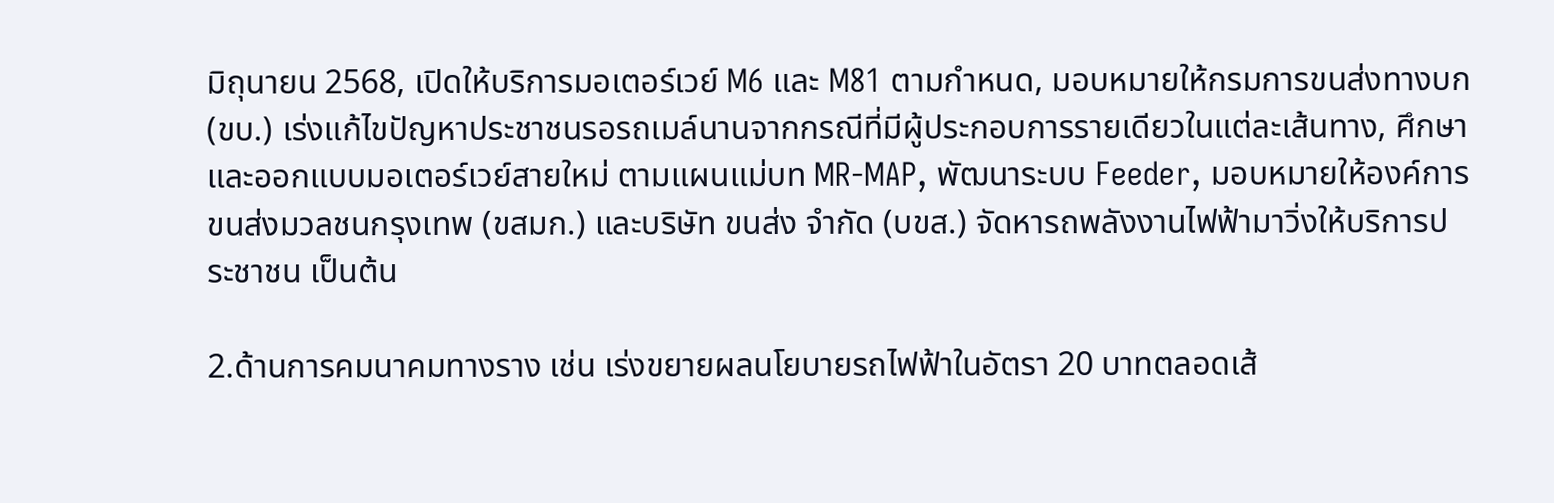มิถุนายน 2568, เปิดให้บริการมอเตอร์เวย์ M6 และ M81 ตามกำหนด, มอบหมายให้กรมการขนส่งทางบก (ขบ.) เร่งแก้ไขปัญหาประชาชนรอรถเมล์นานจากกรณีที่มีผู้ประกอบการรายเดียวในแต่ละเส้นทาง, ศึกษาและออกแบบมอเตอร์เวย์สายใหม่ ตามแผนแม่บท MR-MAP, พัฒนาระบบ Feeder, มอบหมายให้องค์การขนส่งมวลชนกรุงเทพ (ขสมก.) และบริษัท ขนส่ง จำกัด (บขส.) จัดหารถพลังงานไฟฟ้ามาวิ่งให้บริการประชาชน เป็นต้น

2.ด้านการคมนาคมทางราง เช่น เร่งขยายผลนโยบายรถไฟฟ้าในอัตรา 20 บาทตลอดเส้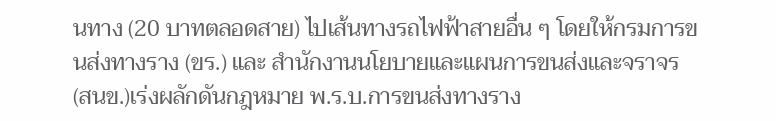นทาง (20 บาทตลอดสาย) ไปเส้นทางรถไฟฟ้าสายอื่น ๆ โดยให้กรมการขนส่งทางราง (ขร.) และ สำนักงานนโยบายและแผนการขนส่งและจราจร (สนข.)เร่งผลักดันกฎหมาย พ.ร.บ.การขนส่งทางราง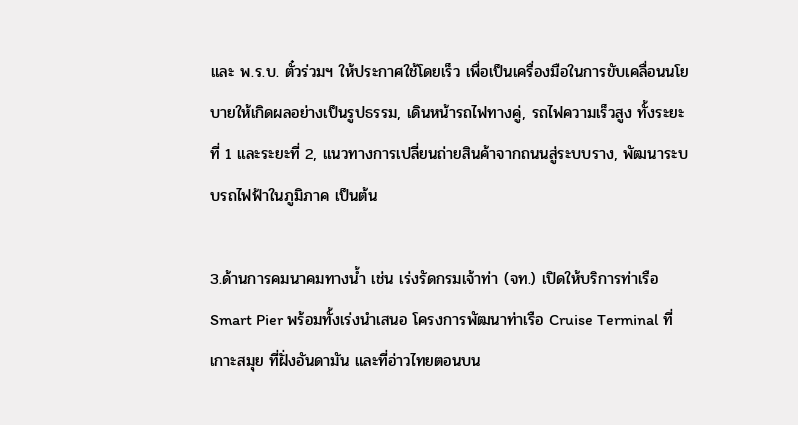และ พ.ร.บ. ตั๋วร่วมฯ ให้ประกาศใช้โดยเร็ว เพื่อเป็นเครื่องมือในการขับเคลื่อนนโยบายให้เกิดผลอย่างเป็นรูปธรรม, เดินหน้ารถไฟทางคู่, รถไฟความเร็วสูง ทั้งระยะที่ 1 และระยะที่ 2, แนวทางการเปลี่ยนถ่ายสินค้าจากถนนสู่ระบบราง, พัฒนาระบบรถไฟฟ้าในภูมิภาค เป็นต้น

3.ด้านการคมนาคมทางน้ำ เช่น เร่งรัดกรมเจ้าท่า (จท.) เปิดให้บริการท่าเรือ Smart Pier พร้อมทั้งเร่งนำเสนอ โครงการพัฒนาท่าเรือ Cruise Terminal ที่เกาะสมุย ที่ฝั่งอันดามัน และที่อ่าวไทยตอนบน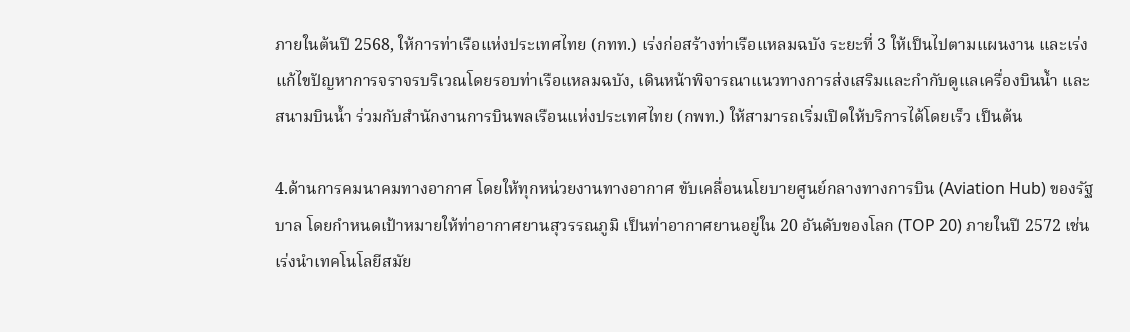ภายในต้นปี 2568, ให้การท่าเรือแห่งประเทศไทย (กทท.) เร่งก่อสร้างท่าเรือแหลมฉบัง ระยะที่ 3 ให้เป็นไปตามแผนงาน และเร่งแก้ไขปัญหาการจราจรบริเวณโดยรอบท่าเรือแหลมฉบัง, เดินหน้าพิจารณาแนวทางการส่งเสริมและกำกับดูแลเครื่องบินน้ำ และสนามบินน้ำ ร่วมกับสำนักงานการบินพลเรือนแห่งประเทศไทย (กพท.) ให้สามารถเริ่มเปิดให้บริการได้โดยเร็ว เป็นต้น

4.ด้านการคมนาคมทางอากาศ โดยให้ทุกหน่วยงานทางอากาศ ขับเคลื่อนนโยบายศูนย์กลางทางการบิน (Aviation Hub) ของรัฐบาล โดยกำหนดเป้าหมายให้ท่าอากาศยานสุวรรณภูมิ เป็นท่าอากาศยานอยู่ใน 20 อันดับของโลก (TOP 20) ภายในปี 2572 เช่น เร่งนำเทคโนโลยีสมัย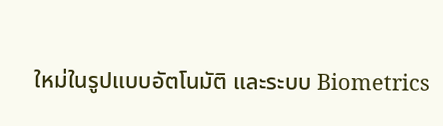ใหม่ในรูปแบบอัตโนมัติ และระบบ Biometrics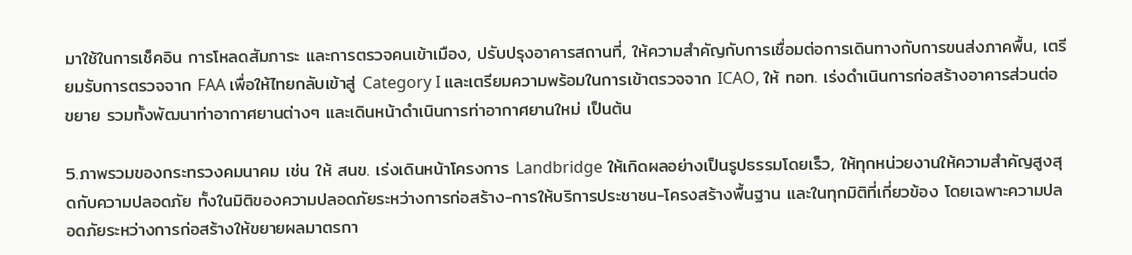มาใช้ในการเช็คอิน การโหลดสัมภาระ และการตรวจคนเข้าเมือง, ปรับปรุงอาคารสถานที่, ให้ความสำคัญกับการเชื่อมต่อการเดินทางกับการขนส่งภาคพื้น, เตรียมรับการตรวจจาก FAA เพื่อให้ไทยกลับเข้าสู่ Category I และเตรียมความพร้อมในการเข้าตรวจจาก ICAO, ให้ ทอท. เร่งดำเนินการก่อสร้างอาคารส่วนต่อขยาย รวมทั้งพัฒนาท่าอากาศยานต่างๆ และเดินหน้าดำเนินการท่าอากาศยานใหม่ เป็นต้น

5.ภาพรวมของกระทรวงคมนาคม เช่น ให้ สนข. เร่งเดินหน้าโครงการ Landbridge ให้เกิดผลอย่างเป็นรูปธรรมโดยเร็ว, ให้ทุกหน่วยงานให้ความสำคัญสูงสุดกับความปลอดภัย ทั้งในมิติของความปลอดภัยระหว่างการก่อสร้าง-การให้บริการประชาชน-โครงสร้างพื้นฐาน และในทุกมิติที่เกี่ยวข้อง โดยเฉพาะความปลอดภัยระหว่างการก่อสร้างให้ขยายผลมาตรกา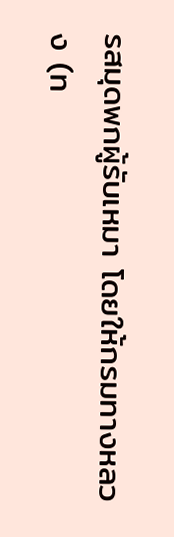รสมุดพกผู้รับเหมา โดยให้กรมทางหลวง (ท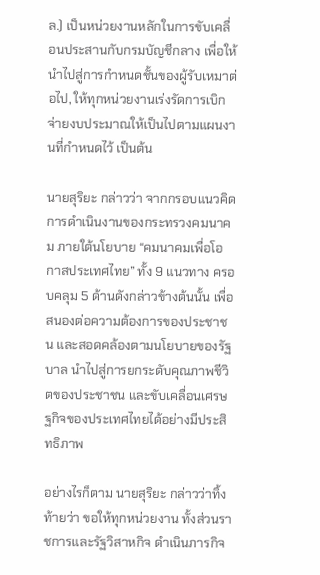ล.) เป็นหน่วยงานหลักในการขับเคลื่อนประสานกับกรมบัญชีกลาง เพื่อให้นำไปสู่การกำหนดชั้นของผู้รับเหมาต่อไป, ให้ทุกหน่วยงานเร่งรัดการเบิกจ่ายงบประมาณให้เป็นไปตามแผนงานที่กำหนดไว้ เป็นต้น

นายสุริยะ กล่าวว่า จากกรอบแนวคิดการดำเนินงานของกระทรวงคมนาคม ภายใต้นโยบาย “คมนาคมเพื่อโอกาสประเทศไทย” ทั้ง 9 แนวทาง ครอบคลุม 5 ด้านดังกล่าวข้างต้นนั้น เพื่อสนองต่อความต้องการของประชาชน และสอดคล้องตามนโยบายของรัฐบาล นำไปสู่การยกระดับคุณภาพชีวิตของประชาชน และขับเคลื่อนเศรษฐกิจของประเทศไทยได้อย่างมีประสิทธิภาพ

อย่างไรก็ตาม นายสุริยะ กล่าวว่าทิ้งท้ายว่า ขอให้ทุกหน่วยงาน ทั้งส่วนราชการและรัฐวิสาหกิจ ดำเนินภารกิจ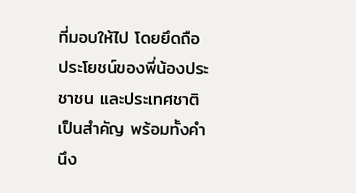ที่มอบให้ไป โดยยึดถือประโยชน์ของพี่น้องประชาชน และประเทศชาติเป็นสำคัญ พร้อมทั้งคำนึง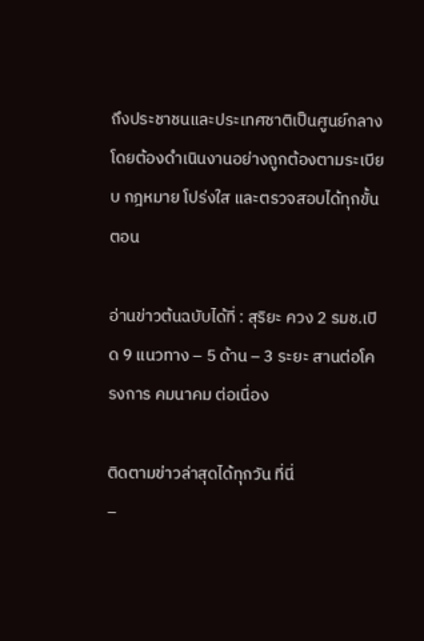ถึงประชาชนและประเทศชาติเป็นศูนย์กลาง โดยต้องดำเนินงานอย่างถูกต้องตามระเบียบ กฎหมาย โปร่งใส และตรวจสอบได้ทุกขั้นตอน

อ่านข่าวต้นฉบับได้ที่ : สุริยะ ควง 2 รมช.เปิด 9 แนวทาง – 5 ด้าน – 3 ระยะ สานต่อโครงการ คมนาคม ต่อเนื่อง

ติดตามข่าวล่าสุดได้ทุกวัน ที่นี่
–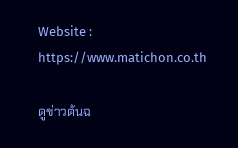Website : https://www.matichon.co.th

ดูข่าวต้นฉ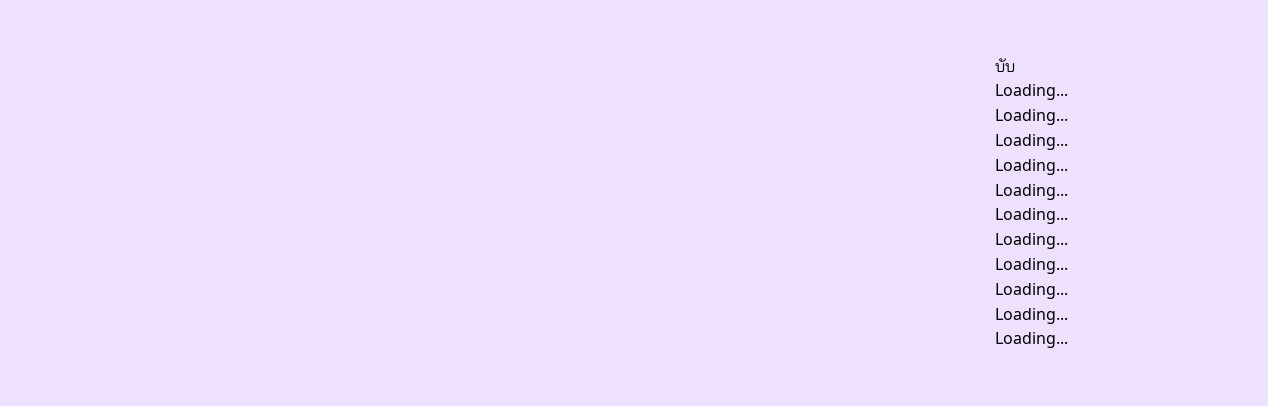บับ
Loading...
Loading...
Loading...
Loading...
Loading...
Loading...
Loading...
Loading...
Loading...
Loading...
Loading...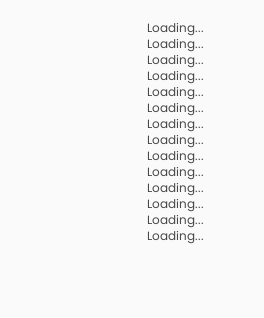Loading...
Loading...
Loading...
Loading...
Loading...
Loading...
Loading...
Loading...
Loading...
Loading...
Loading...
Loading...
Loading...
Loading...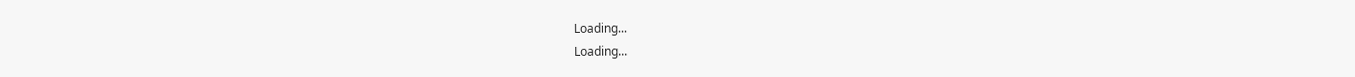Loading...
Loading...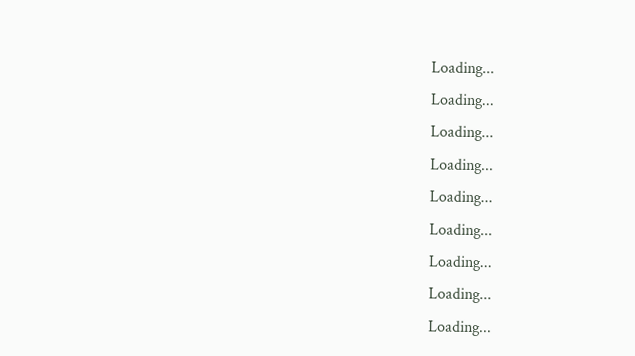Loading...
Loading...
Loading...
Loading...
Loading...
Loading...
Loading...
Loading...
Loading...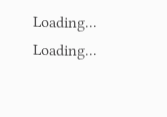Loading...
Loading...